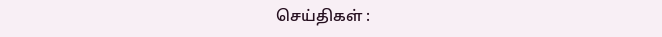செய்திகள் :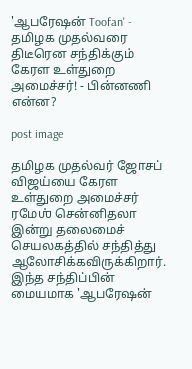'ஆபரேஷன் Toofan' - தமிழக முதல்வரை திடீரென சந்திக்கும் கேரள உள்துறை அமைச்சர்! - பின்னணி என்ன?

post image

தமிழக முதல்வர் ஜோசப் விஜய்யை கேரள உள்துறை அமைச்சர் ரமேஶ் சென்னிதலா இன்று தலைமைச் செயலகத்தில் சந்தித்து ஆலோசிக்கவிருக்கிறார். இந்த சந்திப்பின் மையமாக 'ஆபரேஷன்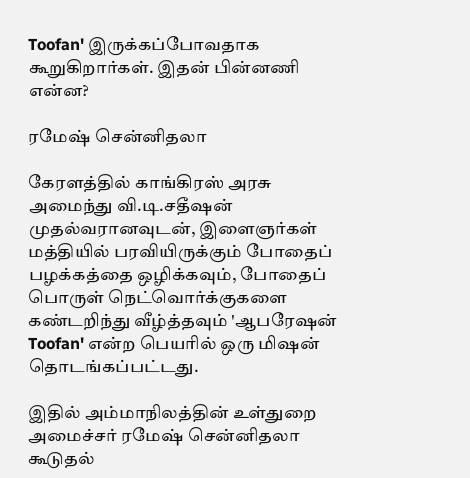Toofan' இருக்கப்போவதாக கூறுகிறார்கள். இதன் பின்னணி என்ன?

ரமேஷ் சென்னிதலா

கேரளத்தில் காங்கிரஸ் அரசு அமைந்து வி.டி.சதீஷன் முதல்வரானவுடன், இளைஞர்கள் மத்தியில் பரவியிருக்கும் போதைப் பழக்கத்தை ஒழிக்கவும், போதைப் பொருள் நெட்வொர்க்குகளை கண்டறிந்து வீழ்த்தவும் 'ஆபரேஷன் Toofan' என்ற பெயரில் ஒரு மிஷன் தொடங்கப்பட்டது.

இதில் அம்மாநிலத்தின் உள்துறை அமைச்சர் ரமேஷ் சென்னிதலா கூடுதல்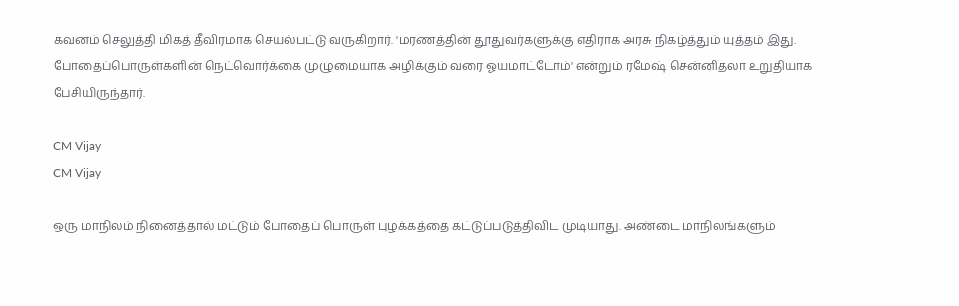கவனம் செலுத்தி மிகத் தீவிரமாக செயல்பட்டு வருகிறார். 'மரணத்தின் தூதுவர்களுக்கு எதிராக அரசு நிகழ்த்தும் யுத்தம் இது. போதைப்பொருள்களின் நெட்வொர்க்கை முழுமையாக அழிக்கும் வரை ஓயமாட்டோம்' என்றும் ரமேஷ் சென்னிதலா உறுதியாக பேசியிருந்தார்.

CM Vijay
CM Vijay

ஒரு மாநிலம் நினைத்தால் மட்டும் போதைப் பொருள் புழக்கத்தை கட்டுப்படுத்திவிட முடியாது. அண்டை மாநிலங்களும்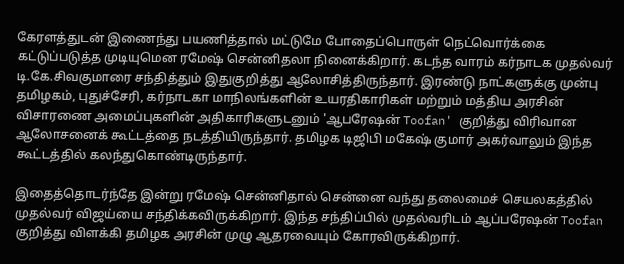கேரளத்துடன் இணைந்து பயணித்தால் மட்டுமே போதைப்பொருள் நெட்வொர்க்கை கட்டுப்படுத்த முடியுமென ரமேஷ் சென்னிதலா நினைக்கிறார். கடந்த வாரம் கர்நாடக முதல்வர் டி.கே.சிவகுமாரை சந்தித்தும் இதுகுறித்து ஆலோசித்திருந்தார். இரண்டு நாட்களுக்கு முன்பு தமிழகம், புதுச்சேரி, கர்நாடகா மாநிலங்களின் உயரதிகாரிகள் மற்றும் மத்திய அரசின் விசாரணை அமைப்புகளின் அதிகாரிகளுடனும் 'ஆபரேஷன் Toofan' குறித்து விரிவான ஆலோசனைக் கூட்டத்தை நடத்தியிருந்தார். தமிழக டிஜிபி மகேஷ் குமார் அகர்வாலும் இந்த கூட்டத்தில் கலந்துகொண்டிருந்தார்.

இதைத்தொடர்ந்தே இன்று ரமேஷ் சென்னிதால் சென்னை வந்து தலைமைச் செயலகத்தில் முதல்வர் விஜய்யை சந்திக்கவிருக்கிறார். இந்த சந்திப்பில் முதல்வரிடம் ஆப்பரேஷன் Toofan குறித்து விளக்கி தமிழக அரசின் முழு ஆதரவையும் கோரவிருக்கிறார்.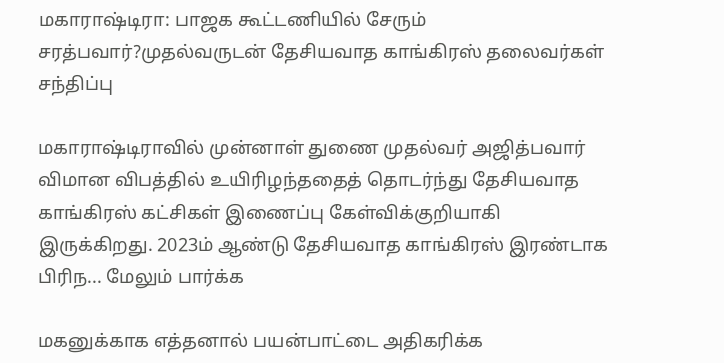மகாராஷ்டிரா: பாஜக கூட்டணியில் சேரும் சரத்பவார்?முதல்வருடன் தேசியவாத காங்கிரஸ் தலைவர்கள் சந்திப்பு

மகாராஷ்டிராவில் முன்னாள் துணை முதல்வர் அஜித்பவார் விமான விபத்தில் உயிரிழந்ததைத் தொடர்ந்து தேசியவாத காங்கிரஸ் கட்சிகள் இணைப்பு கேள்விக்குறியாகி இருக்கிறது. 2023ம் ஆண்டு தேசியவாத காங்கிரஸ் இரண்டாக பிரிந... மேலும் பார்க்க

மகனுக்காக எத்தனால் பயன்பாட்டை அதிகரிக்க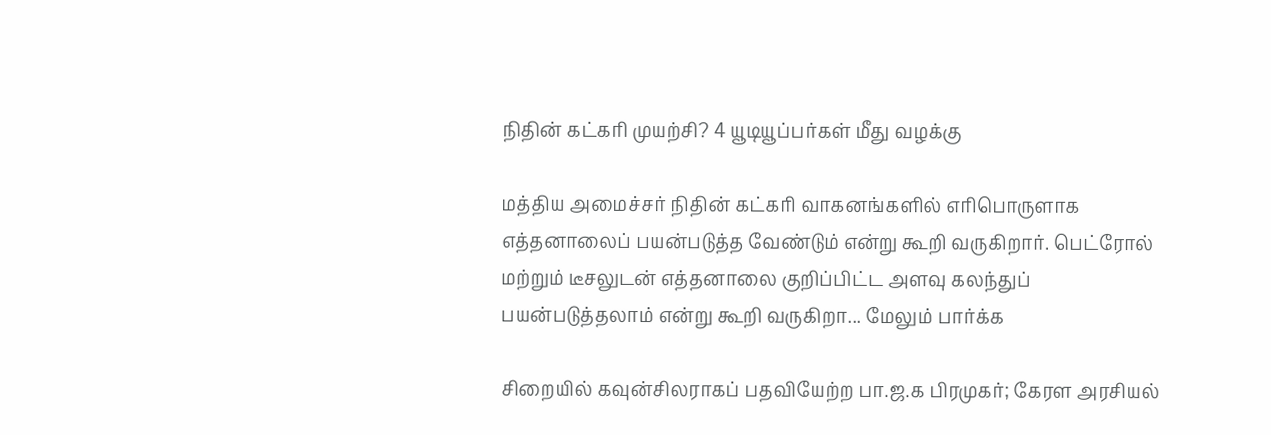நிதின் கட்கரி முயற்சி? 4 யூடியூப்பர்கள் மீது வழக்கு

மத்திய அமைச்சர் நிதின் கட்கரி வாகனங்களில் எரிபொருளாக எத்தனாலைப் பயன்படுத்த வேண்டும் என்று கூறி வருகிறார். பெட்ரோல் மற்றும் டீசலுடன் எத்தனாலை குறிப்பிட்ட அளவு கலந்துப் பயன்படுத்தலாம் என்று கூறி வருகிறா... மேலும் பார்க்க

சிறையில் கவுன்சிலராகப் பதவியேற்ற பா.ஜ.க பிரமுகர்; கேரள அரசியல்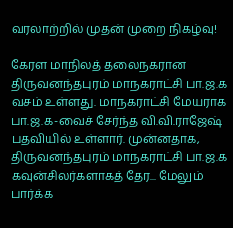வரலாற்றில் முதன் முறை நிகழ்வு!

கேரள மாநிலத் தலைநகரான திருவனந்தபுரம் மாநகராட்சி பா.ஜ.க வசம் உள்ளது. மாநகராட்சி மேயராக பா.ஜ.க-வைச் சேர்ந்த வி.வி.ராஜேஷ் பதவியில் உள்ளார். முன்னதாக, திருவனந்தபுரம் மாநகராட்சி பா.ஜ.க கவுன்சிலர்களாகத் தேர... மேலும் பார்க்க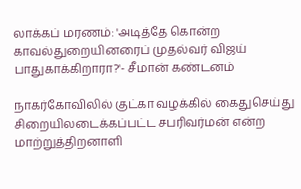லாக்கப் மரணம்: 'அடித்தே கொன்ற காவல்துறையினரைப் முதல்வர் விஜய் பாதுகாக்கிறாரா?'- சீமான் கண்டனம்

நாகர்கோவிலில் குட்கா வழக்கில் கைதுசெய்து சிறையிலடைக்கப்பட்ட சபரிவர்மன் என்ற மாற்றுத்திறனாளி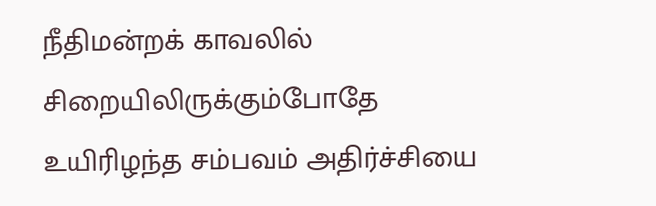நீதிமன்றக் காவலில் சிறையிலிருக்கும்போதே உயிரிழந்த சம்பவம் அதிர்ச்சியை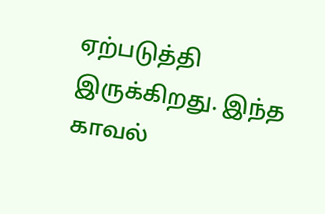ஏற்படுத்தி இருக்கிறது. இந்த காவல்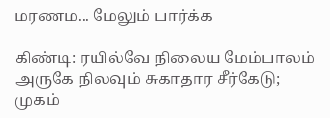மரணம... மேலும் பார்க்க

கிண்டி: ரயில்வே நிலைய மேம்பாலம் அருகே நிலவும் சுகாதார சீர்கேடு; முகம்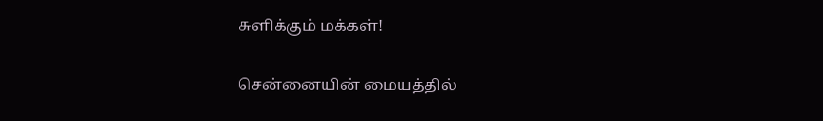சுளிக்கும் மக்கள்!

சென்னையின் மையத்தில்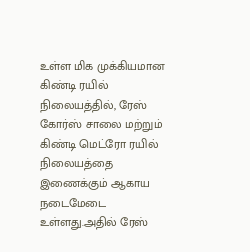உள்ள மிக முக்கியமான கிண்டி ரயில் நிலையத்தில், ரேஸ் கோர்ஸ் சாலை மற்றும் கிண்டி மெட்ரோ ரயில் நிலையத்தை இணைக்கும் ஆகாய நடைமேடை உள்ளது.அதில் ரேஸ்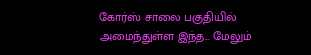கோர்ஸ் சாலை பகுதியில் அமைந்துள்ள இந்த... மேலும்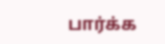பார்க்க